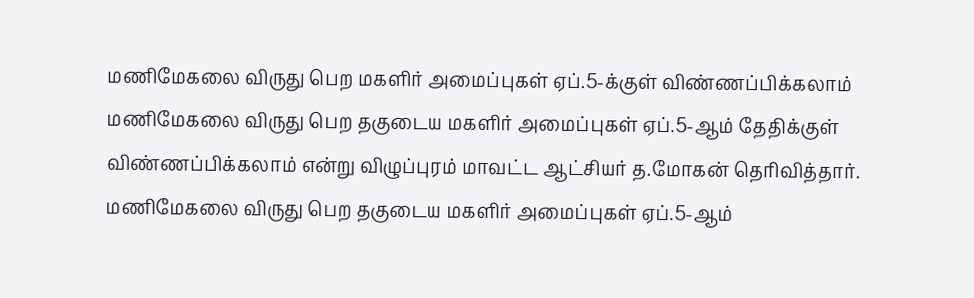மணிமேகலை விருது பெற மகளிர் அமைப்புகள் ஏப்.5-க்குள் விண்ணப்பிக்கலாம்
மணிமேகலை விருது பெற தகுடைய மகளிர் அமைப்புகள் ஏப்.5-ஆம் தேதிக்குள் விண்ணப்பிக்கலாம் என்று விழுப்புரம் மாவட்ட ஆட்சியர் த.மோகன் தெரிவித்தார்.
மணிமேகலை விருது பெற தகுடைய மகளிர் அமைப்புகள் ஏப்.5-ஆம்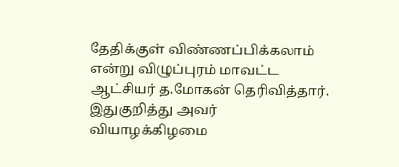தேதிக்குள் விண்ணப்பிக்கலாம் என்று விழுப்புரம் மாவட்ட ஆட்சியர் த.மோகன் தெரிவித்தார்.
இதுகுறித்து அவர் வியாழக்கிழமை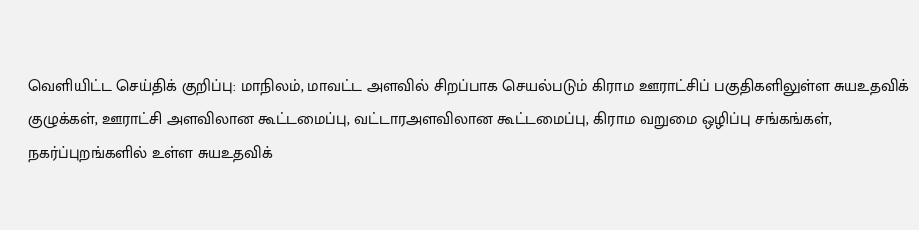வெளியிட்ட செய்திக் குறிப்பு: மாநிலம், மாவட்ட அளவில் சிறப்பாக செயல்படும் கிராம ஊராட்சிப் பகுதிகளிலுள்ள சுயஉதவிக் குழுக்கள், ஊராட்சி அளவிலான கூட்டமைப்பு, வட்டாரஅளவிலான கூட்டமைப்பு, கிராம வறுமை ஒழிப்பு சங்கங்கள், நகர்ப்புறங்களில் உள்ள சுயஉதவிக்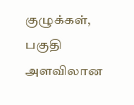குழுக்கள், பகுதி அளவிலான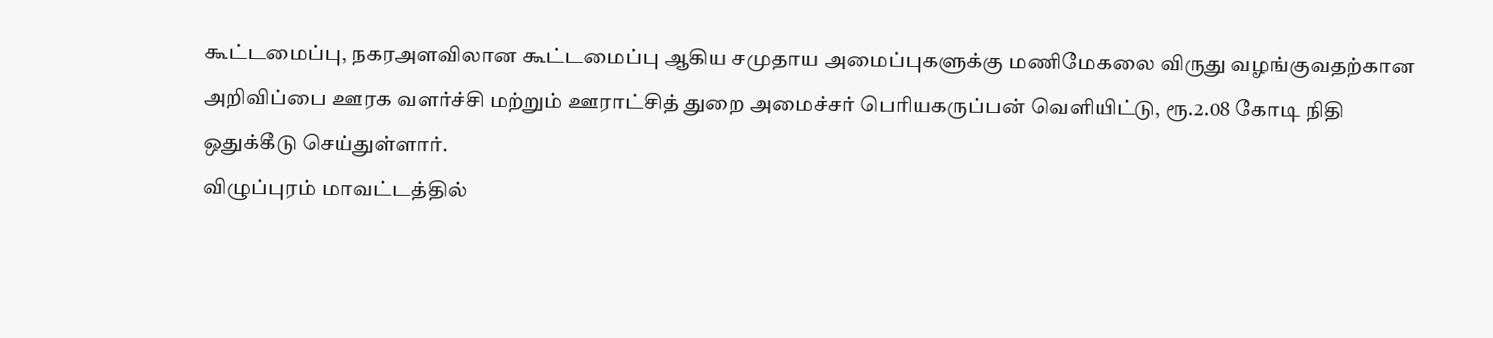கூட்டமைப்பு, நகரஅளவிலான கூட்டமைப்பு ஆகிய சமுதாய அமைப்புகளுக்கு மணிமேகலை விருது வழங்குவதற்கான அறிவிப்பை ஊரக வளர்ச்சி மற்றும் ஊராட்சித் துறை அமைச்சர் பெரியகருப்பன் வெளியிட்டு, ரூ.2.08 கோடி நிதி ஒதுக்கீடு செய்துள்ளார்.
விழுப்புரம் மாவட்டத்தில்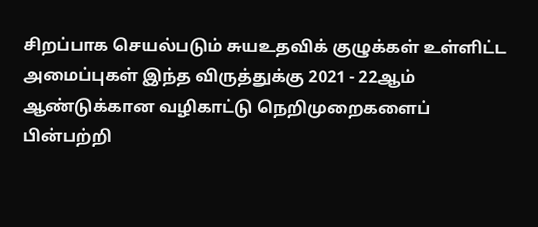சிறப்பாக செயல்படும் சுயஉதவிக் குழுக்கள் உள்ளிட்ட அமைப்புகள் இந்த விருத்துக்கு 2021 - 22ஆம் ஆண்டுக்கான வழிகாட்டு நெறிமுறைகளைப் பின்பற்றி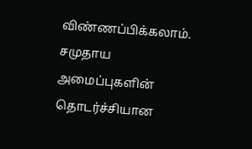விண்ணப்பிக்கலாம். சமுதாய அமைப்புகளின் தொடர்ச்சியான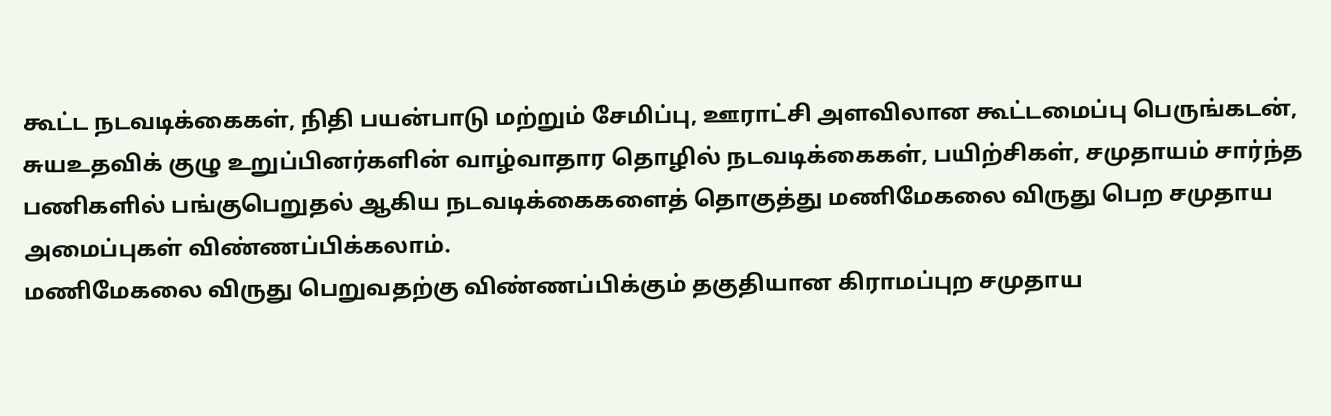கூட்ட நடவடிக்கைகள், நிதி பயன்பாடு மற்றும் சேமிப்பு, ஊராட்சி அளவிலான கூட்டமைப்பு பெருங்கடன், சுயஉதவிக் குழு உறுப்பினர்களின் வாழ்வாதார தொழில் நடவடிக்கைகள், பயிற்சிகள், சமுதாயம் சார்ந்த பணிகளில் பங்குபெறுதல் ஆகிய நடவடிக்கைகளைத் தொகுத்து மணிமேகலை விருது பெற சமுதாய அமைப்புகள் விண்ணப்பிக்கலாம்.
மணிமேகலை விருது பெறுவதற்கு விண்ணப்பிக்கும் தகுதியான கிராமப்புற சமுதாய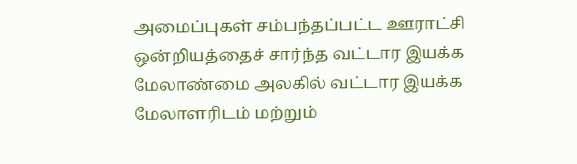அமைப்புகள் சம்பந்தப்பட்ட ஊராட்சி ஒன்றியத்தைச் சார்ந்த வட்டார இயக்க மேலாண்மை அலகில் வட்டார இயக்க மேலாளரிடம் மற்றும்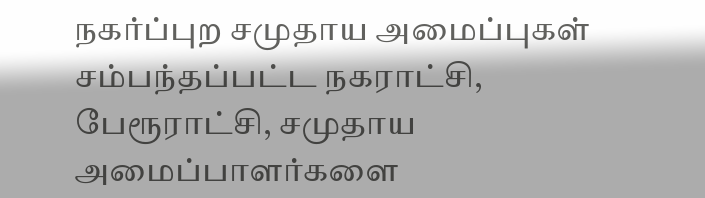நகர்ப்புற சமுதாய அமைப்புகள் சம்பந்தப்பட்ட நகராட்சி, பேரூராட்சி, சமுதாய அமைப்பாளர்களை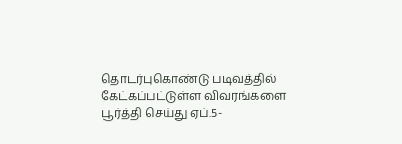தொடர்புகொண்டு படிவத்தில் கேட்கப்பட்டுள்ள விவரங்களை பூர்த்தி செய்து ஏப்.5-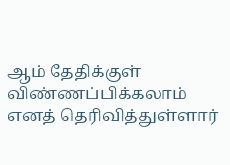ஆம் தேதிக்குள் விண்ணப்பிக்கலாம் எனத் தெரிவித்துள்ளார்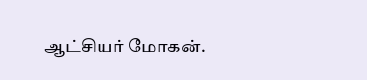ஆட்சியர் மோகன்.